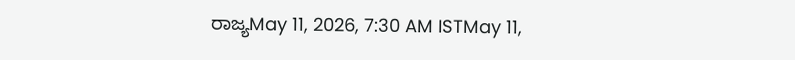ರಾಜ್ಯMay 11, 2026, 7:30 AM ISTMay 11,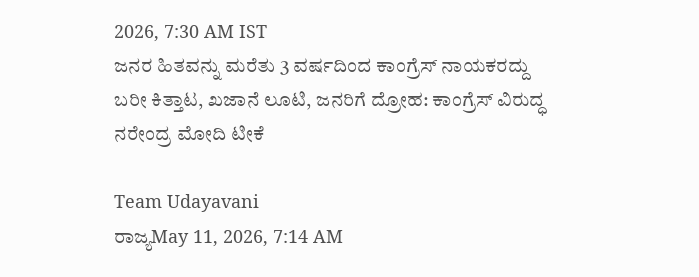2026, 7:30 AM IST
ಜನರ ಹಿತವನ್ನು ಮರೆತು 3 ವರ್ಷದಿಂದ ಕಾಂಗ್ರೆಸ್ ನಾಯಕರದ್ದು ಬರೀ ಕಿತ್ತಾಟ, ಖಜಾನೆ ಲೂಟಿ, ಜನರಿಗೆ ದ್ರೋಹ: ಕಾಂಗ್ರೆಸ್ ವಿರುದ್ಧ ನರೇಂದ್ರ ಮೋದಿ ಟೀಕೆ

Team Udayavani
ರಾಜ್ಯMay 11, 2026, 7:14 AM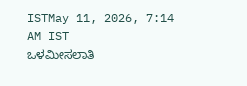ISTMay 11, 2026, 7:14 AM IST
ಒಳಮೀಸಲಾತಿ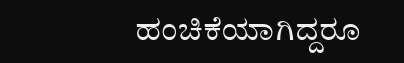ಹಂಚಿಕೆಯಾಗಿದ್ದರೂ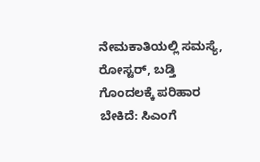ನೇಮಕಾತಿಯಲ್ಲಿ ಸಮಸ್ಯೆ, ರೋಸ್ಟರ್, ಬಡ್ತಿ ಗೊಂದಲಕ್ಕೆ ಪರಿಹಾರ ಬೇಕಿದೆ: ಸಿಎಂಗೆ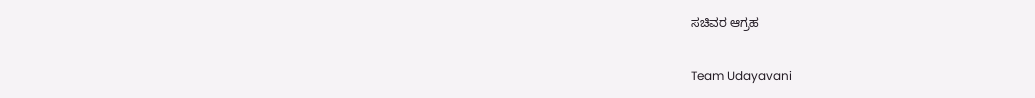ಸಚಿವರ ಆಗ್ರಹ

Team Udayavani